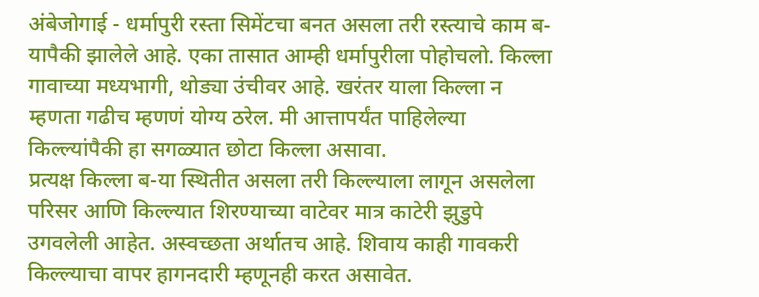अंबेजोगाई - धर्मापुरी रस्ता सिमेंटचा बनत असला तरी रस्त्याचे काम ब-यापैकी झालेले आहे. एका तासात आम्ही धर्मापुरीला पोहोचलो. किल्ला गावाच्या मध्यभागी, थोड्या उंचीवर आहे. खरंतर याला किल्ला न म्हणता गढीच म्हणणं योग्य ठरेल. मी आत्तापर्यंत पाहिलेल्या किल्ल्यांपैकी हा सगळ्यात छोटा किल्ला असावा.
प्रत्यक्ष किल्ला ब-या स्थितीत असला तरी किल्ल्याला लागून असलेला परिसर आणि किल्ल्यात शिरण्याच्या वाटेवर मात्र काटेरी झुडुपे उगवलेली आहेत. अस्वच्छता अर्थातच आहे. शिवाय काही गावकरी किल्ल्याचा वापर हागनदारी म्हणूनही करत असावेत.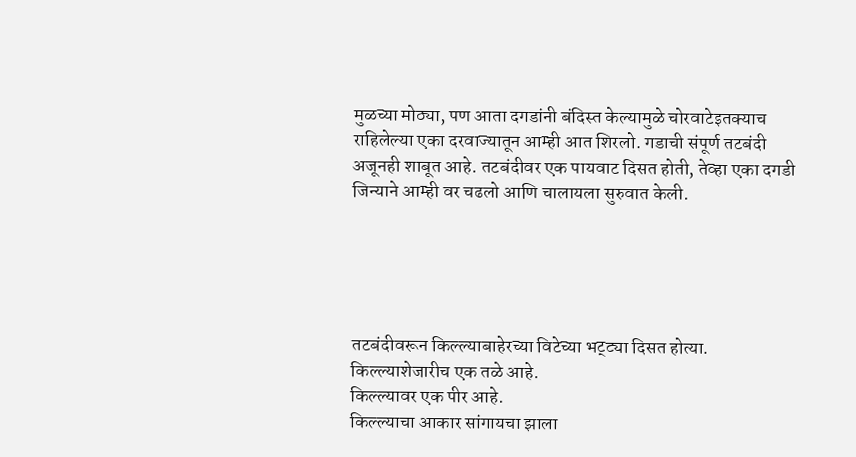मुळच्या मोठ्या, पण आता दगडांनी बंदिस्त केल्यामुळे चोरवाटेइतक्याच राहिलेल्या एका दरवाज्यातून आम्ही आत शिरलो. गडाची संपूर्ण तटबंदी अजूनही शाबूत आहे. तटबंदीवर एक पायवाट दिसत होती, तेव्हा एका दगडी जिन्याने आम्ही वर चढलो आणि चालायला सुरुवात केली.





तटबंदीवरून किल्ल्याबाहेरच्या विटेच्या भट्ट्या दिसत होत्या.
किल्ल्याशेजारीच एक तळे आहे.
किल्ल्यावर एक पीर आहे.
किल्ल्याचा आकार सांगायचा झाला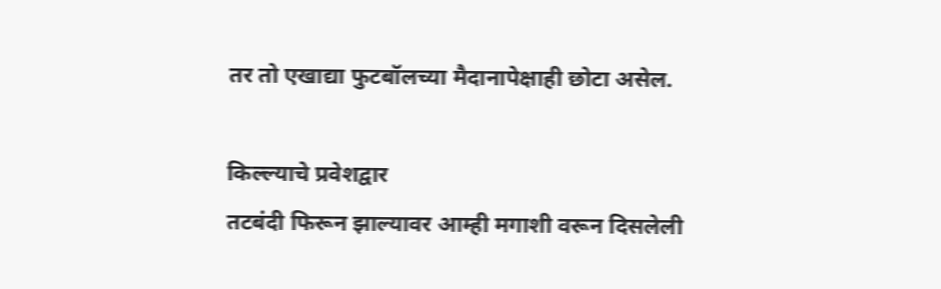तर तो एखाद्या फुटबॉलच्या मैदानापेक्षाही छोटा असेल.

किल्ल्याचे प्रवेशद्वार
तटबंदी फिरून झाल्यावर आम्ही मगाशी वरून दिसलेली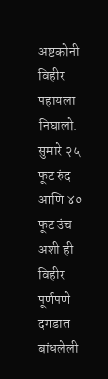अष्टकोनी विहीर पहायला निघालो. सुमारे २५ फूट रुंद आणि ४० फूट उंच अशी ही विहीर पूर्णपणे दगडात बांधलेली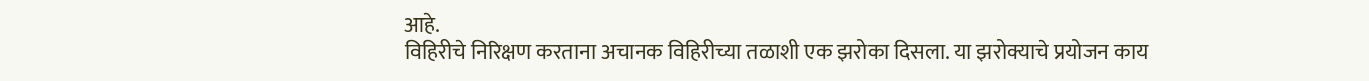आहे.
विहिरीचे निरिक्षण करताना अचानक विहिरीच्या तळाशी एक झरोका दिसला. या झरोक्याचे प्रयोजन काय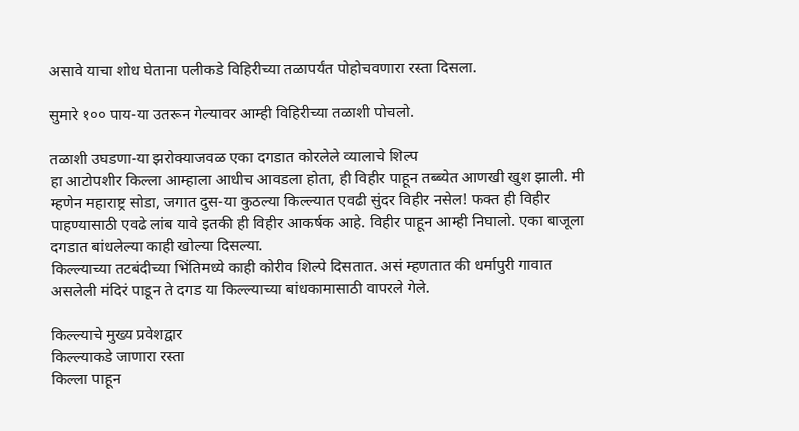असावे याचा शोध घेताना पलीकडे विहिरीच्या तळापर्यंत पोहोचवणारा रस्ता दिसला.

सुमारे १०० पाय-या उतरून गेल्यावर आम्ही विहिरीच्या तळाशी पोचलो.

तळाशी उघडणा-या झरोक्याजवळ एका दगडात कोरलेले व्यालाचे शिल्प
हा आटोपशीर किल्ला आम्हाला आधीच आवडला होता, ही विहीर पाहून तब्ब्येत आणखी खुश झाली. मी म्हणेन महाराष्ट्र सोडा, जगात दुस-या कुठल्या किल्ल्यात एवढी सुंदर विहीर नसेल! फक्त ही विहीर पाहण्यासाठी एवढे लांब यावे इतकी ही विहीर आकर्षक आहे. विहीर पाहून आम्ही निघालो. एका बाजूला दगडात बांधलेल्या काही खोल्या दिसल्या.
किल्ल्याच्या तटबंदीच्या भिंतिमध्ये काही कोरीव शिल्पे दिसतात. असं म्हणतात की धर्मापुरी गावात असलेली मंदिरं पाडून ते दगड या किल्ल्याच्या बांधकामासाठी वापरले गेले.

किल्ल्याचे मुख्य प्रवेशद्वार
किल्ल्याकडे जाणारा रस्ता
किल्ला पाहून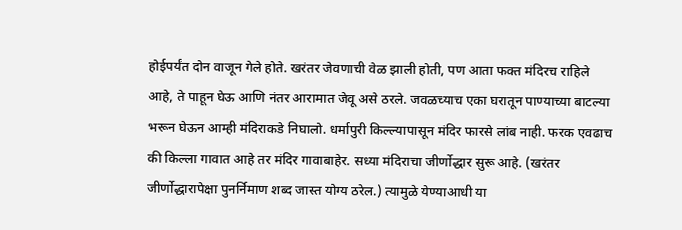होईपर्यंत दोन वाजून गेले होते. खरंतर जेवणाची वेळ झाली होती, पण आता फक्त मंदिरच राहिले आहे, ते पाहून घेऊ आणि नंतर आरामात जेवू असे ठरले. जवळच्याच एका घरातून पाण्याच्या बाटल्या भरून घेऊन आम्ही मंदिराकडे निघालो. धर्मापुरी किल्ल्यापासून मंदिर फारसे लांब नाही. फरक एवढाच की किल्ला गावात आहे तर मंदिर गावाबाहेर. सध्या मंदिराचा जीर्णोद्धार सुरू आहे. (खरंतर जीर्णोद्धारापेक्षा पुनर्निमाण शब्द जास्त योग्य ठरेल.) त्यामुळे येण्याआधी या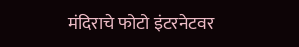मंदिराचे फोटो इंटरनेटवर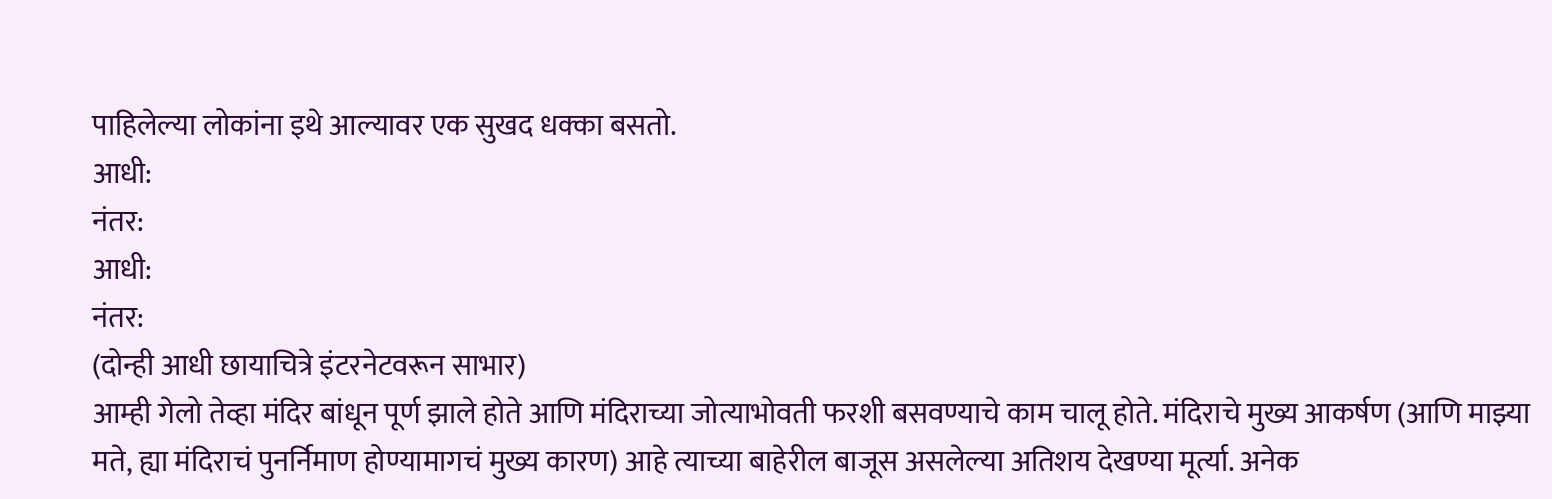पाहिलेल्या लोकांना इथे आल्यावर एक सुखद धक्का बसतो.
आधी:
नंतर:
आधी:
नंतर:
(दोन्ही आधी छायाचित्रे इंटरनेटवरून साभार)
आम्ही गेलो तेव्हा मंदिर बांधून पूर्ण झाले होते आणि मंदिराच्या जोत्याभोवती फरशी बसवण्याचे काम चालू होते. मंदिराचे मुख्य आकर्षण (आणि माझ्या मते, ह्या मंदिराचं पुनर्निमाण होण्यामागचं मुख्य कारण) आहे त्याच्या बाहेरील बाजूस असलेल्या अतिशय देखण्या मूर्त्या. अनेक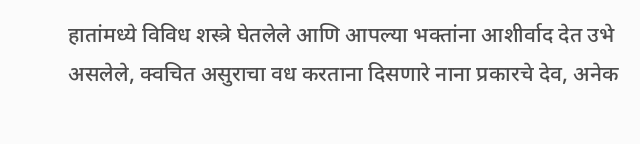हातांमध्ये विविध शस्त्रे घेतलेले आणि आपल्या भक्तांना आशीर्वाद देत उभे असलेले, क्वचित असुराचा वध करताना दिसणारे नाना प्रकारचे देव, अनेक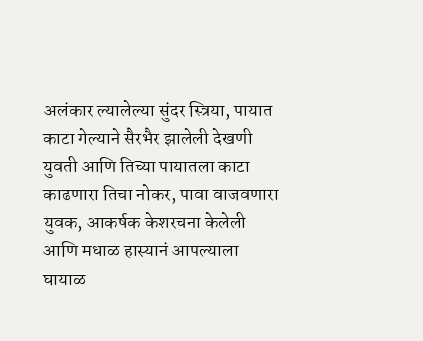अलंकार ल्यालेल्या सुंदर स्त्रिया, पायात काटा गेल्याने सैरभैर झालेली देखणी युवती आणि तिच्या पायातला काटा काढणारा तिचा नोकर, पावा वाजवणारा युवक, आकर्षक केशरचना केलेली आणि मधाळ हास्यानं आपल्याला घायाळ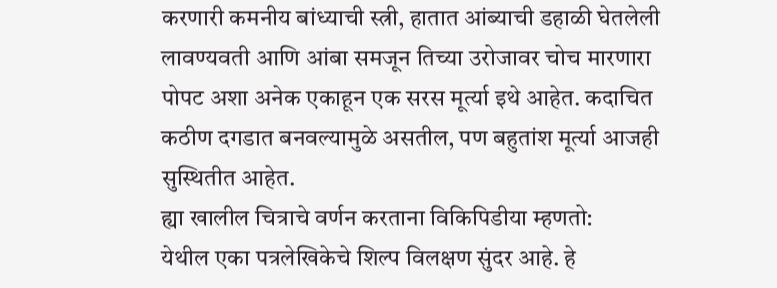करणारी कमनीय बांध्याची स्त्री, हातात आंब्याची डहाळी घेतलेली लावण्यवती आणि आंबा समजून तिच्या उरोजावर चोच मारणारा पोपट अशा अनेक एकाहून एक सरस मूर्त्या इथे आहेत. कदाचित कठीण दगडात बनवल्यामुळे असतील, पण बहुतांश मूर्त्या आजही सुस्थितीत आहेत.
ह्या खालील चित्राचे वर्णन करताना विकिपिडीया म्हणतो:
येथील एका पत्रलेखिकेचे शिल्प विलक्षण सुंदर आहे. हे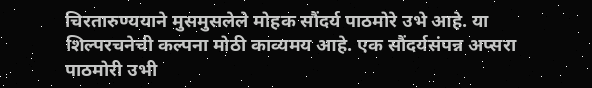चिरतारुण्ययाने मुसमुसलेले मोहक सौंदर्य पाठमोरे उभे आहे. या शिल्परचनेची कल्पना मोठी काव्यमय आहे. एक सौंदर्यसंपन्न अप्सरा पाठमोरी उभी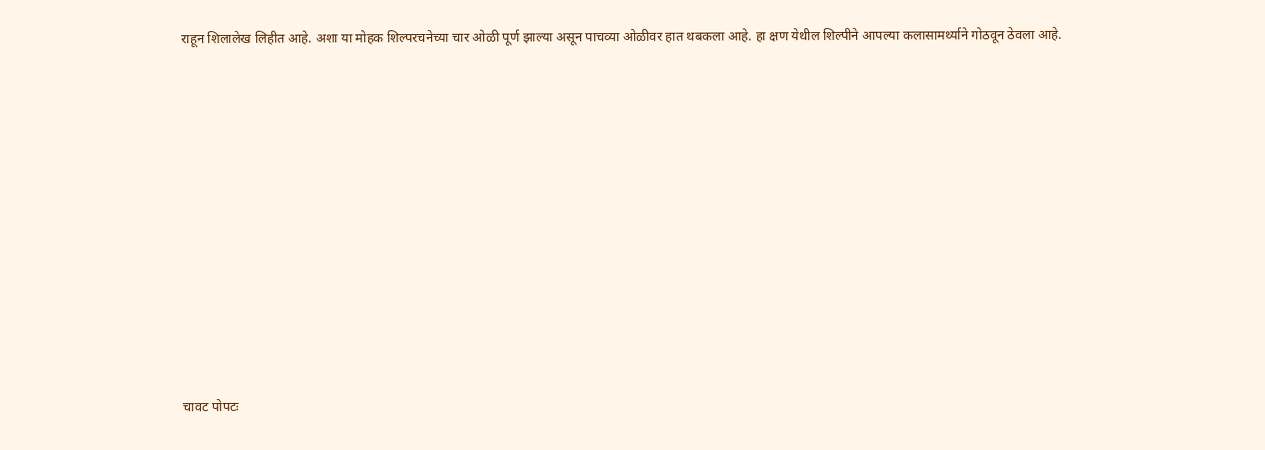राहून शिलालेख लिहीत आहे. अशा या मोहक शिल्परचनेच्या चार ओळी पूर्ण झाल्या असून पाचव्या ओळीवर हात थबकला आहे. हा क्षण येथील शिल्पीने आपल्या कलासामर्थ्याने गोठवून ठेवला आहे.











चावट पोपटः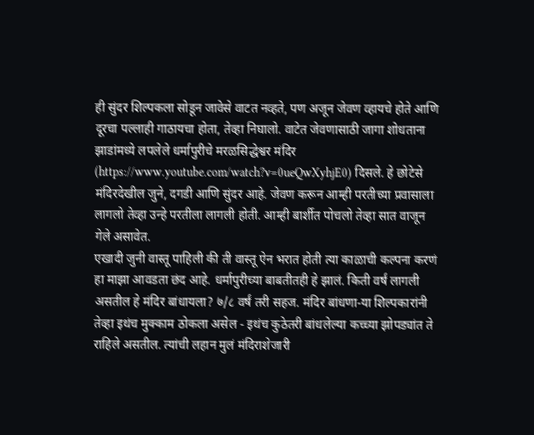ही सुंदर शिल्पकला सोडून जावेसे वाटत नव्हते, पण अजून जेवण व्हायचे होते आणि दूरचा पल्लाही गाठायचा होता, तेव्हा निघालो. वाटेत जेवणासाठी जागा शोधताना झाडांमध्ये लपलेले धर्मापुरीचे मरळसिद्धेश्वर मंदिर (https://www.youtube.com/watch?v=0ueQwXyhjE0) दिसले. हे छोटेसे मंदिरदेखील जुने, दगडी आणि सुंदर आहे. जेवण करून आम्ही परतीच्या प्रवासाला लागलो तेव्हा उन्हे परतीला लागली होती. आम्ही बार्शीत पोचलो तेव्हा सात वाजून गेले असावेत.
एखादी जुनी वास्तू पाहिली की ती वास्तू ऐन भरात होती त्या काळाची कल्पना करणं हा माझा आवडता छंद आहे. धर्मापुरीच्या बाबतीतही हे झालं. किती वर्षं लागली असतील हे मंदिर बांधायला? ७/८ वर्षं तरी सहज. मंदिर बांधणा-या शिल्पकारांनी तेव्हा इथंच मुक्काम ठोकला असेल - इथंच कुठेतरी बांधलेल्या कच्च्या झोपड्यांत ते राहिले असतील. त्यांची लहान मुलं मंदिराशेजारी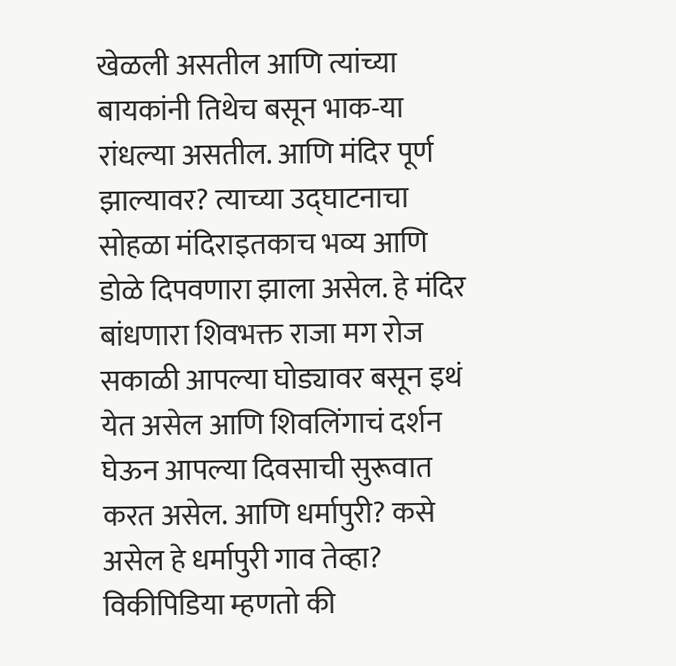खेळली असतील आणि त्यांच्या बायकांनी तिथेच बसून भाक-या रांधल्या असतील. आणि मंदिर पूर्ण झाल्यावर? त्याच्या उद्घाटनाचा सोहळा मंदिराइतकाच भव्य आणि डोळे दिपवणारा झाला असेल. हे मंदिर बांधणारा शिवभक्त राजा मग रोज सकाळी आपल्या घोड्यावर बसून इथं येत असेल आणि शिवलिंगाचं दर्शन घेऊन आपल्या दिवसाची सुरूवात करत असेल. आणि धर्मापुरी? कसे असेल हे धर्मापुरी गाव तेव्हा? विकीपिडिया म्हणतो की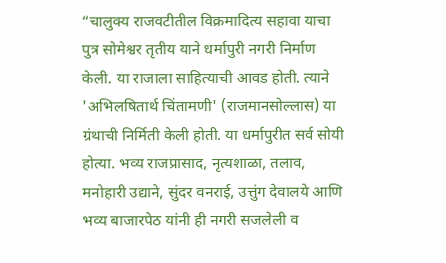“चालुक्य राजवटीतील विक्रमादित्य सहावा याचा पुत्र सोमेश्वर तृतीय याने धर्मापुरी नगरी निर्माण केली. या राजाला साहित्याची आवड होती. त्याने 'अभिलषितार्थ चिंतामणी' (राजमानसोल्लास) या ग्रंथाची निर्मिती केली होती. या धर्मापुरीत सर्व सोयी होत्या. भव्य राजप्रासाद, नृत्यशाळा, तलाव, मनोहारी उद्याने, सुंदर वनराई, उत्तुंग देवालये आणि भव्य बाजारपेठ यांनी ही नगरी सजलेली व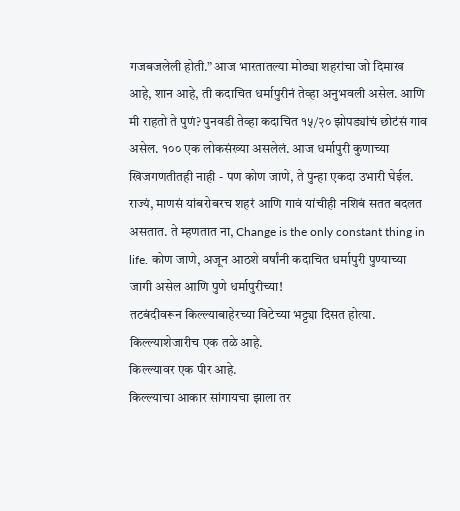गजबजलेली होती.” आज भारतातल्या मोठ्या शहरांचा जो दिमाख आहे, शान आहे, ती कदाचित धर्मापुरीनं तेव्हा अनुभवली असेल. आणि मी राहतो ते पुणं? पुनवडी तेव्हा कदाचित १५/२० झोपड्यांचं छोटंसं गाव असेल. १०० एक लोकसंख्या असलेलं. आज धर्मापुरी कुणाच्या खिजगणतीतही नाही - पण कोण जाणे, ते पुन्हा एकदा उभारी घेईल. राज्यं, माणसं यांबरोबरच शहरं आणि गावं यांचीही नशिबं सतत बदलत असतात. ते म्हणतात ना, Change is the only constant thing in life. कोण जाणे, अजून आठशे वर्षांनी कदाचित धर्मापुरी पुण्याच्या जागी असेल आणि पुणे धर्मापुरीच्या!
तटबंदीवरून किल्ल्याबाहेरच्या विटेच्या भट्ट्या दिसत होत्या.
किल्ल्याशेजारीच एक तळे आहे.
किल्ल्यावर एक पीर आहे.
किल्ल्याचा आकार सांगायचा झाला तर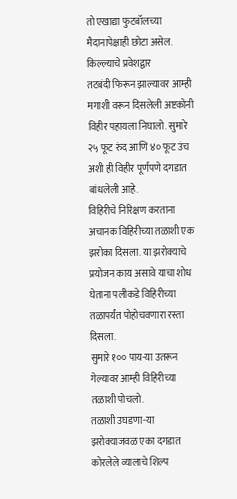तो एखाद्या फुटबॉलच्या मैदानापेक्षाही छोटा असेल.
किल्ल्याचे प्रवेशद्वार
तटबंदी फिरून झाल्यावर आम्ही मगाशी वरून दिसलेली अष्टकोनी विहीर पहायला निघालो. सुमारे २५ फूट रुंद आणि ४० फूट उंच अशी ही विहीर पूर्णपणे दगडात बांधलेली आहे.
विहिरीचे निरिक्षण करताना अचानक विहिरीच्या तळाशी एक झरोका दिसला. या झरोक्याचे प्रयोजन काय असावे याचा शोध घेताना पलीकडे विहिरीच्या तळापर्यंत पोहोचवणारा रस्ता दिसला.
सुमारे १०० पाय-या उतरून गेल्यावर आम्ही विहिरीच्या तळाशी पोचलो.
तळाशी उघडणा-या झरोक्याजवळ एका दगडात कोरलेले व्यालाचे शिल्प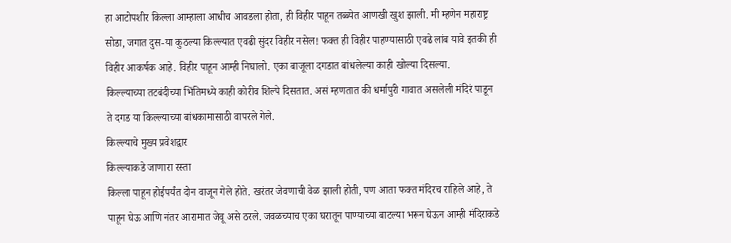हा आटोपशीर किल्ला आम्हाला आधीच आवडला होता, ही विहीर पाहून तब्ब्येत आणखी खुश झाली. मी म्हणेन महाराष्ट्र सोडा, जगात दुस-या कुठल्या किल्ल्यात एवढी सुंदर विहीर नसेल! फक्त ही विहीर पाहण्यासाठी एवढे लांब यावे इतकी ही विहीर आकर्षक आहे. विहीर पाहून आम्ही निघालो. एका बाजूला दगडात बांधलेल्या काही खोल्या दिसल्या.
किल्ल्याच्या तटबंदीच्या भिंतिमध्ये काही कोरीव शिल्पे दिसतात. असं म्हणतात की धर्मापुरी गावात असलेली मंदिरं पाडून ते दगड या किल्ल्याच्या बांधकामासाठी वापरले गेले.
किल्ल्याचे मुख्य प्रवेशद्वार
किल्ल्याकडे जाणारा रस्ता
किल्ला पाहून होईपर्यंत दोन वाजून गेले होते. खरंतर जेवणाची वेळ झाली होती, पण आता फक्त मंदिरच राहिले आहे, ते पाहून घेऊ आणि नंतर आरामात जेवू असे ठरले. जवळच्याच एका घरातून पाण्याच्या बाटल्या भरून घेऊन आम्ही मंदिराकडे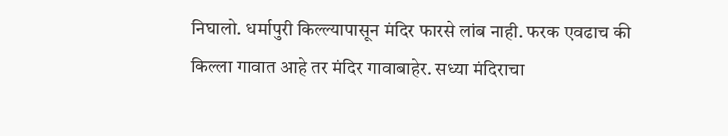निघालो. धर्मापुरी किल्ल्यापासून मंदिर फारसे लांब नाही. फरक एवढाच की किल्ला गावात आहे तर मंदिर गावाबाहेर. सध्या मंदिराचा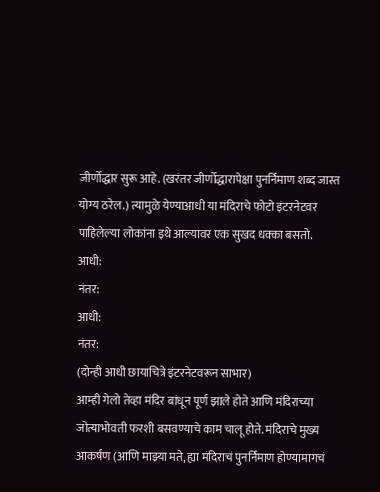जीर्णोद्धार सुरू आहे. (खरंतर जीर्णोद्धारापेक्षा पुनर्निमाण शब्द जास्त योग्य ठरेल.) त्यामुळे येण्याआधी या मंदिराचे फोटो इंटरनेटवर पाहिलेल्या लोकांना इथे आल्यावर एक सुखद धक्का बसतो.
आधी:
नंतर:
आधी:
नंतर:
(दोन्ही आधी छायाचित्रे इंटरनेटवरून साभार)
आम्ही गेलो तेव्हा मंदिर बांधून पूर्ण झाले होते आणि मंदिराच्या जोत्याभोवती फरशी बसवण्याचे काम चालू होते. मंदिराचे मुख्य आकर्षण (आणि माझ्या मते, ह्या मंदिराचं पुनर्निमाण होण्यामागचं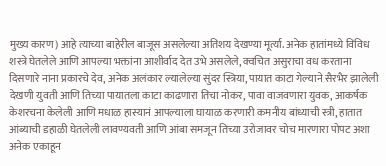मुख्य कारण) आहे त्याच्या बाहेरील बाजूस असलेल्या अतिशय देखण्या मूर्त्या. अनेक हातांमध्ये विविध शस्त्रे घेतलेले आणि आपल्या भक्तांना आशीर्वाद देत उभे असलेले, क्वचित असुराचा वध करताना दिसणारे नाना प्रकारचे देव, अनेक अलंकार ल्यालेल्या सुंदर स्त्रिया, पायात काटा गेल्याने सैरभैर झालेली देखणी युवती आणि तिच्या पायातला काटा काढणारा तिचा नोकर, पावा वाजवणारा युवक, आकर्षक केशरचना केलेली आणि मधाळ हास्यानं आपल्याला घायाळ करणारी कमनीय बांध्याची स्त्री, हातात आंब्याची डहाळी घेतलेली लावण्यवती आणि आंबा समजून तिच्या उरोजावर चोच मारणारा पोपट अशा अनेक एकाहून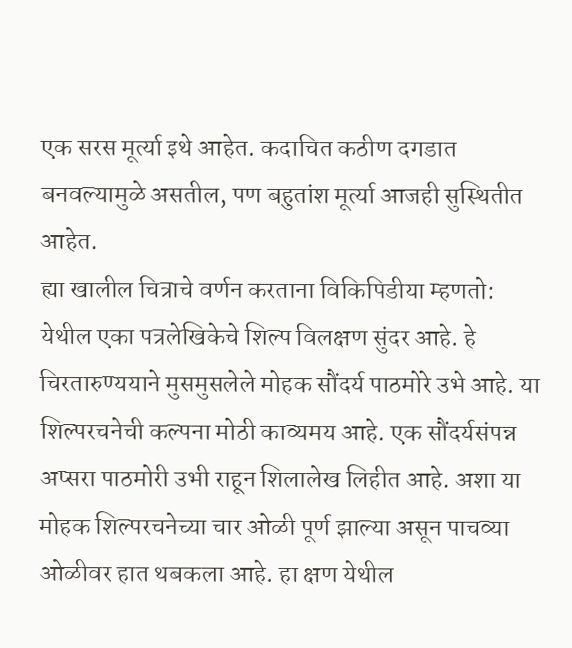एक सरस मूर्त्या इथे आहेत. कदाचित कठीण दगडात बनवल्यामुळे असतील, पण बहुतांश मूर्त्या आजही सुस्थितीत आहेत.
ह्या खालील चित्राचे वर्णन करताना विकिपिडीया म्हणतो:
येथील एका पत्रलेखिकेचे शिल्प विलक्षण सुंदर आहे. हे चिरतारुण्ययाने मुसमुसलेले मोहक सौंदर्य पाठमोरे उभे आहे. या शिल्परचनेची कल्पना मोठी काव्यमय आहे. एक सौंदर्यसंपन्न अप्सरा पाठमोरी उभी राहून शिलालेख लिहीत आहे. अशा या मोहक शिल्परचनेच्या चार ओळी पूर्ण झाल्या असून पाचव्या ओळीवर हात थबकला आहे. हा क्षण येथील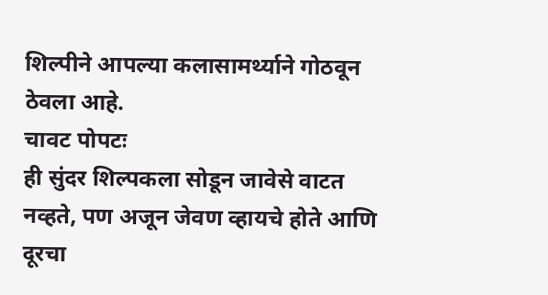शिल्पीने आपल्या कलासामर्थ्याने गोठवून ठेवला आहे.
चावट पोपटः
ही सुंदर शिल्पकला सोडून जावेसे वाटत नव्हते, पण अजून जेवण व्हायचे होते आणि दूरचा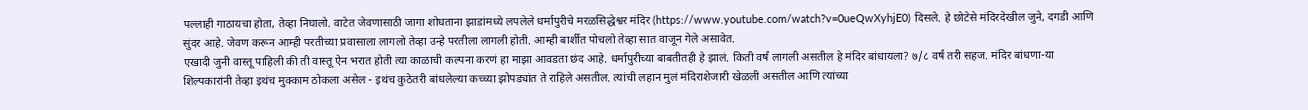पल्लाही गाठायचा होता, तेव्हा निघालो. वाटेत जेवणासाठी जागा शोधताना झाडांमध्ये लपलेले धर्मापुरीचे मरळसिद्धेश्वर मंदिर (https://www.youtube.com/watch?v=0ueQwXyhjE0) दिसले. हे छोटेसे मंदिरदेखील जुने, दगडी आणि सुंदर आहे. जेवण करून आम्ही परतीच्या प्रवासाला लागलो तेव्हा उन्हे परतीला लागली होती. आम्ही बार्शीत पोचलो तेव्हा सात वाजून गेले असावेत.
एखादी जुनी वास्तू पाहिली की ती वास्तू ऐन भरात होती त्या काळाची कल्पना करणं हा माझा आवडता छंद आहे. धर्मापुरीच्या बाबतीतही हे झालं. किती वर्षं लागली असतील हे मंदिर बांधायला? ७/८ वर्षं तरी सहज. मंदिर बांधणा-या शिल्पकारांनी तेव्हा इथंच मुक्काम ठोकला असेल - इथंच कुठेतरी बांधलेल्या कच्च्या झोपड्यांत ते राहिले असतील. त्यांची लहान मुलं मंदिराशेजारी खेळली असतील आणि त्यांच्या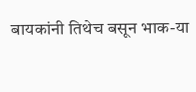बायकांनी तिथेच बसून भाक-या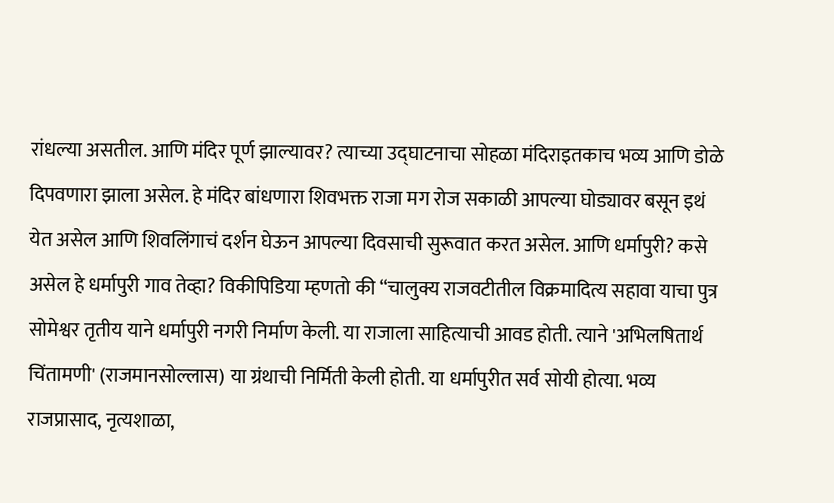रांधल्या असतील. आणि मंदिर पूर्ण झाल्यावर? त्याच्या उद्घाटनाचा सोहळा मंदिराइतकाच भव्य आणि डोळे दिपवणारा झाला असेल. हे मंदिर बांधणारा शिवभक्त राजा मग रोज सकाळी आपल्या घोड्यावर बसून इथं येत असेल आणि शिवलिंगाचं दर्शन घेऊन आपल्या दिवसाची सुरूवात करत असेल. आणि धर्मापुरी? कसे असेल हे धर्मापुरी गाव तेव्हा? विकीपिडिया म्हणतो की “चालुक्य राजवटीतील विक्रमादित्य सहावा याचा पुत्र सोमेश्वर तृतीय याने धर्मापुरी नगरी निर्माण केली. या राजाला साहित्याची आवड होती. त्याने 'अभिलषितार्थ चिंतामणी' (राजमानसोल्लास) या ग्रंथाची निर्मिती केली होती. या धर्मापुरीत सर्व सोयी होत्या. भव्य राजप्रासाद, नृत्यशाळा,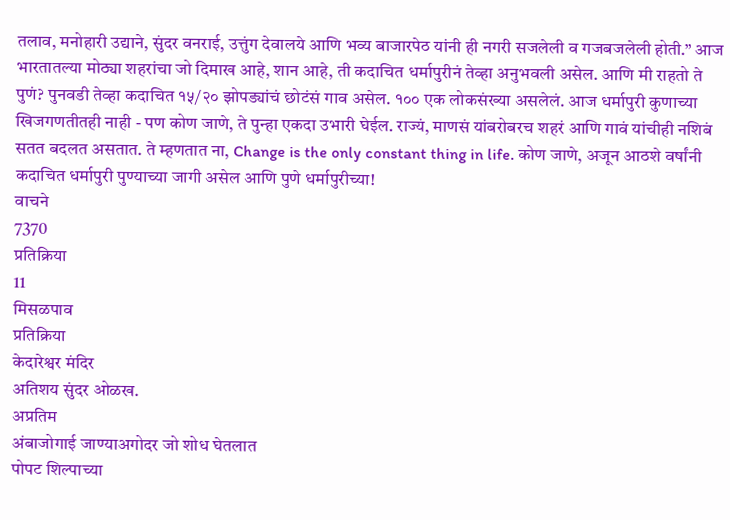तलाव, मनोहारी उद्याने, सुंदर वनराई, उत्तुंग देवालये आणि भव्य बाजारपेठ यांनी ही नगरी सजलेली व गजबजलेली होती.” आज भारतातल्या मोठ्या शहरांचा जो दिमाख आहे, शान आहे, ती कदाचित धर्मापुरीनं तेव्हा अनुभवली असेल. आणि मी राहतो ते पुणं? पुनवडी तेव्हा कदाचित १५/२० झोपड्यांचं छोटंसं गाव असेल. १०० एक लोकसंख्या असलेलं. आज धर्मापुरी कुणाच्या खिजगणतीतही नाही - पण कोण जाणे, ते पुन्हा एकदा उभारी घेईल. राज्यं, माणसं यांबरोबरच शहरं आणि गावं यांचीही नशिबं सतत बदलत असतात. ते म्हणतात ना, Change is the only constant thing in life. कोण जाणे, अजून आठशे वर्षांनी कदाचित धर्मापुरी पुण्याच्या जागी असेल आणि पुणे धर्मापुरीच्या!
वाचने
7370
प्रतिक्रिया
11
मिसळपाव
प्रतिक्रिया
केदारेश्वर मंदिर
अतिशय सुंदर ओळख.
अप्रतिम
अंबाजोगाई जाण्याअगोदर जो शोध घेतलात
पोपट शिल्पाच्या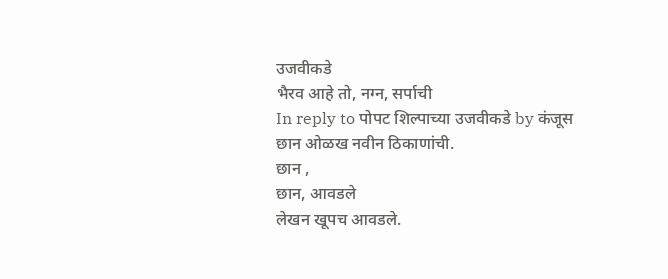उजवीकडे
भैरव आहे तो, नग्न, सर्पाची
In reply to पोपट शिल्पाच्या उजवीकडे by कंजूस
छान ओळख नवीन ठिकाणांची.
छान ,
छान, आवडले
लेखन खूपच आवडले.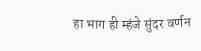हा भाग ही म्हंजे सुंदर वर्णन